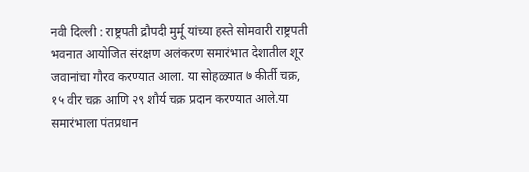नवी दिल्ली : राष्ट्रपती द्रौपदी मुर्मू यांच्या हस्ते सोमवारी राष्ट्रपती भवनात आयोजित संरक्षण अलंकरण समारंभात देशातील शूर जवानांचा गौरव करण्यात आला. या सोहळ्यात ७ कीर्ती चक्र, १५ वीर चक्र आणि २९ शौर्य चक्र प्रदान करण्यात आले.या समारंभाला पंतप्रधान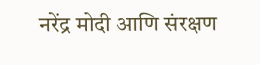नरेंद्र मोदी आणि संरक्षण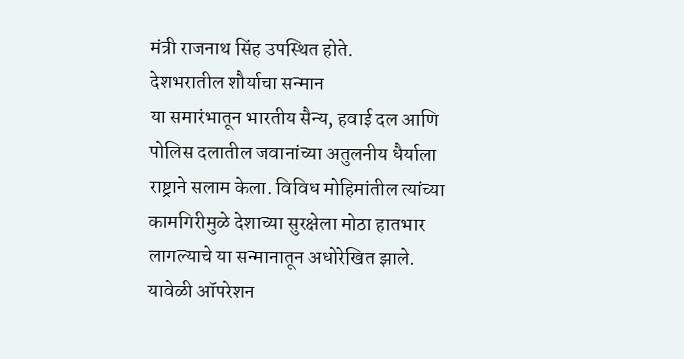मंत्री राजनाथ सिंह उपस्थित होते.
देशभरातील शौर्याचा सन्मान
या समारंभातून भारतीय सैन्य, हवाई दल आणि पोलिस दलातील जवानांच्या अतुलनीय धैर्याला राष्ट्राने सलाम केला. विविध मोहिमांतील त्यांच्या कामगिरीमुळे देशाच्या सुरक्षेला मोठा हातभार लागल्याचे या सन्मानातून अधोरेखित झाले. यावेळी ऑपरेशन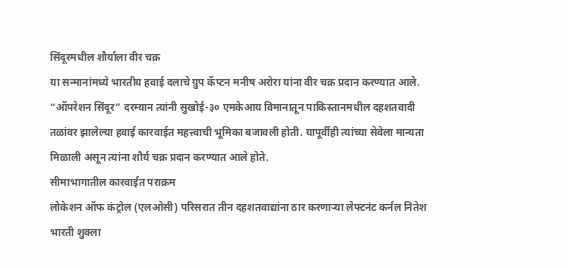सिंदूरमधील शौर्याला वीर चक्र
या सन्मानांमध्ये भारतीय हवाई दलाचे ग्रुप कॅप्टन मनीष अरोरा यांना वीर चक्र प्रदान करण्यात आले. “ऑपरेशन सिंदूर” दरम्यान त्यांनी सुखोई-३० एमकेआय विमानातून पाकिस्तानमधील दहशतवादी तळांवर झालेल्या हवाई कारवाईत महत्त्वाची भूमिका बजावली होती. यापूर्वीही त्यांच्या सेवेला मान्यता मिळाली असून त्यांना शौर्य चक्र प्रदान करण्यात आले होते.
सीमाभागातील कारवाईत पराक्रम
लोकेशन ऑफ कंट्रोल (एलओसी) परिसरात तीन दहशतवाद्यांना ठार करणाऱ्या लेफ्टनंट कर्नल नितेश भारती शुक्ला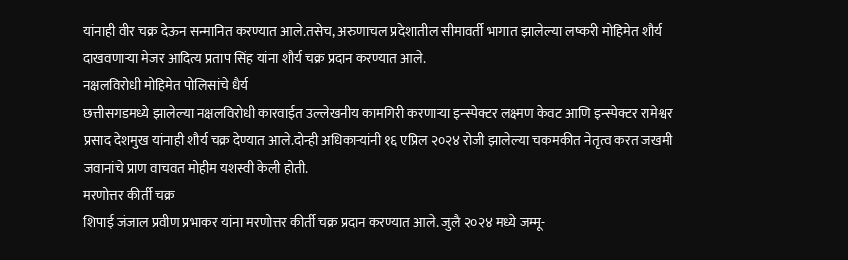यांनाही वीर चक्र देऊन सन्मानित करण्यात आले.तसेच, अरुणाचल प्रदेशातील सीमावर्ती भागात झालेल्या लष्करी मोहिमेत शौर्य दाखवणाऱ्या मेजर आदित्य प्रताप सिंह यांना शौर्य चक्र प्रदान करण्यात आले.
नक्षलविरोधी मोहिमेत पोलिसांचे धैर्य
छत्तीसगडमध्ये झालेल्या नक्षलविरोधी कारवाईत उल्लेखनीय कामगिरी करणाऱ्या इन्स्पेक्टर लक्ष्मण केवट आणि इन्स्पेक्टर रामेश्वर प्रसाद देशमुख यांनाही शौर्य चक्र देण्यात आले.दोन्ही अधिकाऱ्यांनी १६ एप्रिल २०२४ रोजी झालेल्या चकमकीत नेतृत्व करत जखमी जवानांचे प्राण वाचवत मोहीम यशस्वी केली होती.
मरणोत्तर कीर्ती चक्र
शिपाई जंजाल प्रवीण प्रभाकर यांना मरणोत्तर कीर्ती चक्र प्रदान करण्यात आले. जुलै २०२४ मध्ये जम्मू-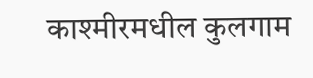काश्मीरमधील कुलगाम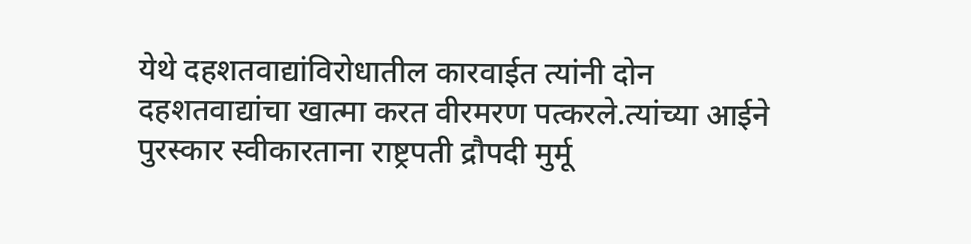येथे दहशतवाद्यांविरोधातील कारवाईत त्यांनी दोन दहशतवाद्यांचा खात्मा करत वीरमरण पत्करले.त्यांच्या आईने पुरस्कार स्वीकारताना राष्ट्रपती द्रौपदी मुर्मू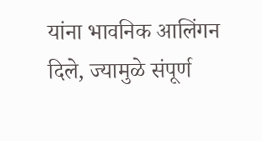यांना भावनिक आलिंगन दिले, ज्यामुळे संपूर्ण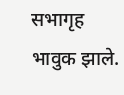सभागृह भावुक झाले.